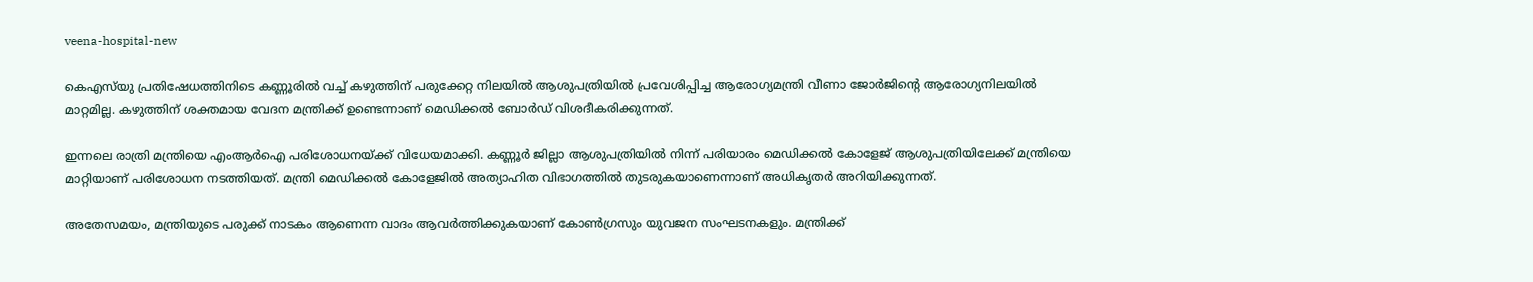veena-hospital-new

കെഎസ്‌യു പ്രതിഷേധത്തിനിടെ കണ്ണൂരിൽ വച്ച് കഴുത്തിന് പരുക്കേറ്റ നിലയിൽ ആശുപത്രിയിൽ പ്രവേശിപ്പിച്ച ആരോഗ്യമന്ത്രി വീണാ ജോർജിന്റെ ആരോഗ്യനിലയിൽ മാറ്റമില്ല. കഴുത്തിന് ശക്തമായ വേദന മന്ത്രിക്ക് ഉണ്ടെന്നാണ് മെഡിക്കൽ ബോർഡ് വിശദീകരിക്കുന്നത്.

ഇന്നലെ രാത്രി മന്ത്രിയെ എംആർഐ പരിശോധനയ്ക്ക് വിധേയമാക്കി. കണ്ണൂർ ജില്ലാ ആശുപത്രിയിൽ നിന്ന് പരിയാരം മെഡിക്കൽ കോളേജ് ആശുപത്രിയിലേക്ക് മന്ത്രിയെ മാറ്റിയാണ് പരിശോധന നടത്തിയത്. മന്ത്രി മെഡിക്കൽ കോളേജിൽ അത്യാഹിത വിഭാഗത്തിൽ തുടരുകയാണെന്നാണ് അധികൃതർ അറിയിക്കുന്നത്.

അതേസമയം, മന്ത്രിയുടെ പരുക്ക് നാടകം ആണെന്ന വാദം ആവർത്തിക്കുകയാണ് കോൺഗ്രസും യുവജന സംഘടനകളും. മന്ത്രിക്ക്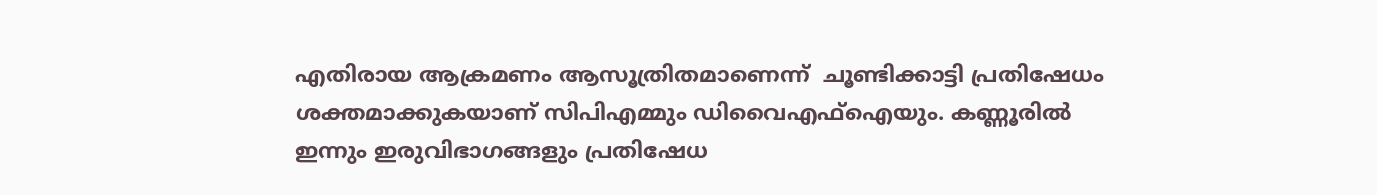എതിരായ ആക്രമണം ആസൂത്രിതമാണെന്ന്  ചൂണ്ടിക്കാട്ടി പ്രതിഷേധം ശക്തമാക്കുകയാണ് സിപിഎമ്മും ഡിവൈഎഫ്ഐയും. കണ്ണൂരിൽ ഇന്നും ഇരുവിഭാഗങ്ങളും പ്രതിഷേധ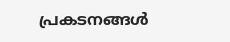പ്രകടനങ്ങൾ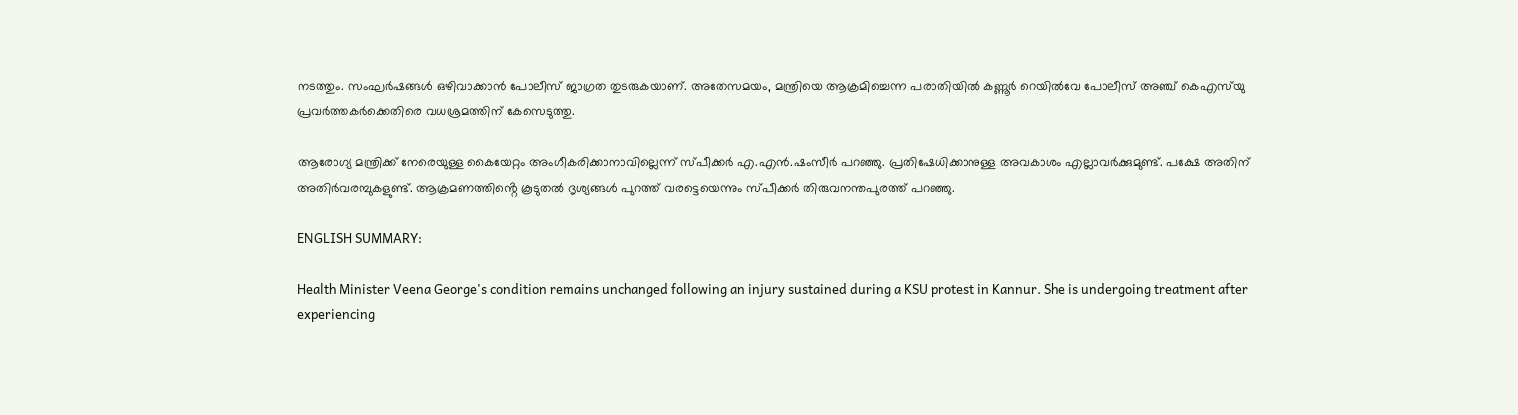നടത്തും. സംഘർഷങ്ങൾ ഒഴിവാക്കാൻ പോലീസ് ജാഗ്രത തുടരുകയാണ്. അതേസമയം, മന്ത്രിയെ ആക്രമിച്ചെന്ന പരാതിയിൽ കണ്ണൂർ റെയിൽവേ പോലീസ് അഞ്ച് കെഎസ്‌യു പ്രവർത്തകർക്കെതിരെ വധശ്രമത്തിന് കേസെടുത്തു.

ആരോഗ്യ മന്ത്രിക്ക് നേരെയുള്ള കൈയേറ്റം അംഗീകരിക്കാനാവില്ലെന്ന് സ്പീക്കർ എ.എൻ.ഷംസീർ പറഞ്ഞു. പ്രതിഷേധിക്കാനുള്ള അവകാശം എല്ലാവർക്കുമുണ്ട്. പക്ഷേ അതിന് അതിർവരമ്പുകളുണ്ട്. ആക്രമണത്തിൻ്റെ കൂടുതൽ ദൃശ്യങ്ങൾ പുറത്ത് വരട്ടെയെന്നും സ്പീക്കർ തിരുവനന്തപുരത്ത് പറഞ്ഞു.

ENGLISH SUMMARY:

Health Minister Veena George's condition remains unchanged following an injury sustained during a KSU protest in Kannur. She is undergoing treatment after experiencing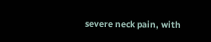severe neck pain, with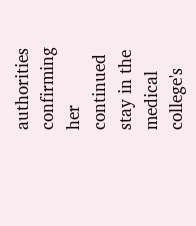authorities confirming her continued stay in the medical college's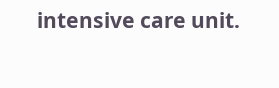intensive care unit.